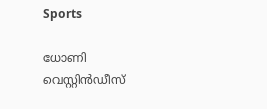Sports

ധോണി വെസ്റ്റിന്‍ഡീസ്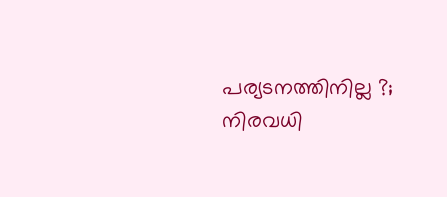പര്യടനത്തിനില്ല ?; നിരവധി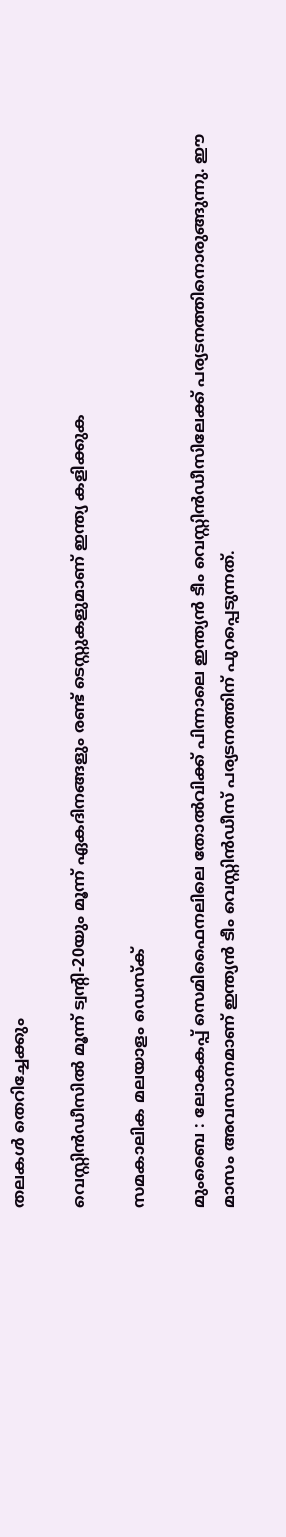തലകള്‍ തെറിച്ചേക്കും

വെസ്റ്റിന്‍ഡീസില്‍ മൂന്ന് ട്വന്റി-20യും മൂന്ന് ഏകദിനങ്ങളും രണ്ട് ടെസ്റ്റുകളുമാണ് ഇന്ത്യ കളിക്കുക

സമകാലിക മലയാളം ഡെസ്ക്

മുംബൈ : ലോകകപ്പ് സെമിഫൈനലിലെ തോല്‍വിക്ക് പിന്നാലെ ഇന്ത്യന്‍ ടീം വെസ്റ്റിന്‍ഡീസിലേക്ക് പര്യടനത്തിനൊരുങ്ങുന്നു. ഈ മാസം അവസാനമാണ് ഇന്ത്യന്‍ ടീം വെസ്റ്റിന്‍ഡീസ് പര്യടനത്തിന് പുറപ്പെടുന്നത്.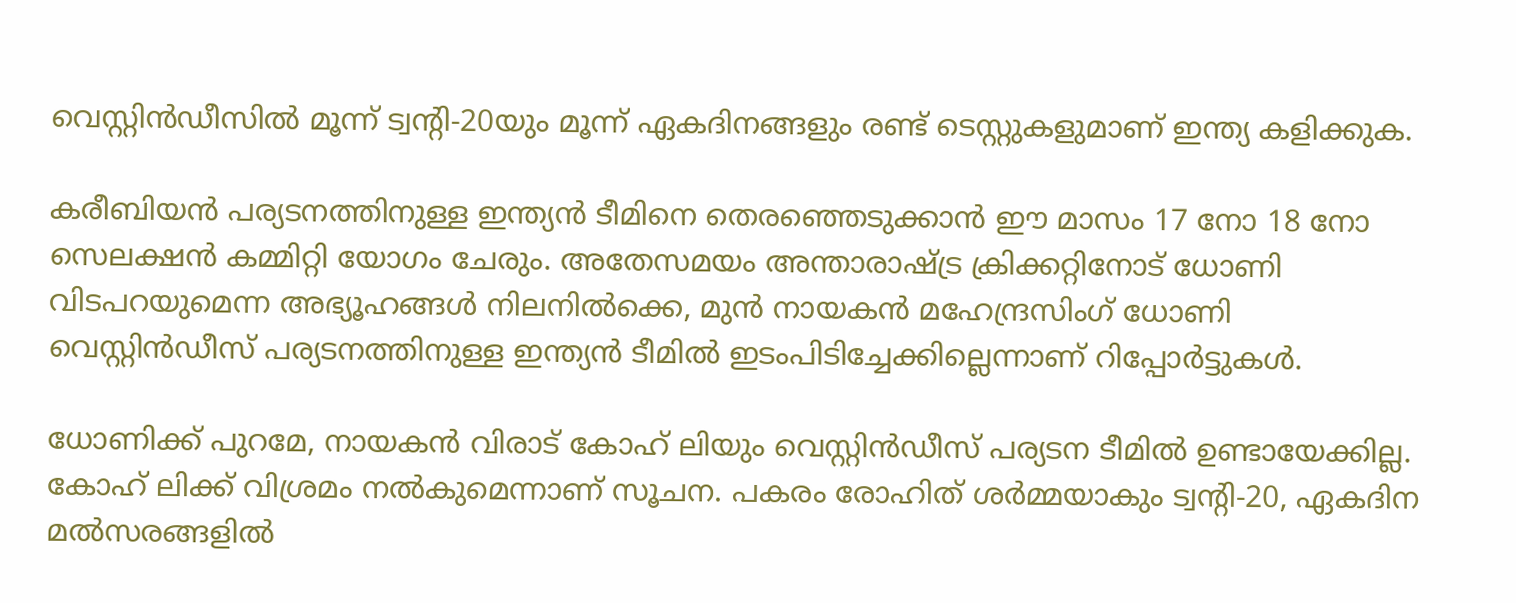വെസ്റ്റിന്‍ഡീസില്‍ മൂന്ന് ട്വന്റി-20യും മൂന്ന് ഏകദിനങ്ങളും രണ്ട് ടെസ്റ്റുകളുമാണ് ഇന്ത്യ കളിക്കുക.

കരീബിയന്‍ പര്യടനത്തിനുള്ള ഇന്ത്യന്‍ ടീമിനെ തെരഞ്ഞെടുക്കാന്‍ ഈ മാസം 17 നോ 18 നോ സെലക്ഷന്‍ കമ്മിറ്റി യോഗം ചേരും. അതേസമയം അന്താരാഷ്ട്ര ക്രിക്കറ്റിനോട് ധോണി വിടപറയുമെന്ന അഭ്യൂഹങ്ങള്‍ നിലനില്‍ക്കെ, മുന്‍ നായകന്‍ മഹേന്ദ്രസിംഗ് ധോണി വെസ്റ്റിന്‍ഡീസ് പര്യടനത്തിനുള്ള ഇന്ത്യന്‍ ടീമില്‍ ഇടംപിടിച്ചേക്കില്ലെന്നാണ് റിപ്പോര്‍ട്ടുകള്‍.

ധോണിക്ക് പുറമേ, നായകന്‍ വിരാട് കോഹ് ലിയും വെസ്റ്റിന്‍ഡീസ് പര്യടന ടീമില്‍ ഉണ്ടായേക്കില്ല. കോഹ് ലിക്ക് വിശ്രമം നല്‍കുമെന്നാണ് സൂചന. പകരം രോഹിത് ശര്‍മ്മയാകും ട്വന്റി-20, ഏകദിന മല്‍സരങ്ങളില്‍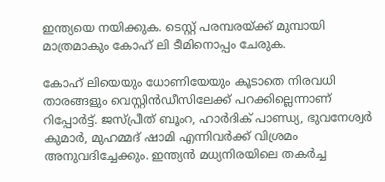ഇന്ത്യയെ നയിക്കുക. ടെസ്റ്റ് പരമ്പരയ്ക്ക് മുമ്പായി മാത്രമാകും കോഹ് ലി ടീമിനൊപ്പം ചേരുക.

കോഹ് ലിയെയും ധോണിയേയും കൂടാതെ നിരവധി താരങ്ങളും വെസ്റ്റിന്‍ഡീസിലേക്ക് പറക്കില്ലെന്നാണ് റിപ്പോര്‍ട്ട്. ജസ്പ്രീത് ബൂംറ, ഹാര്‍ദിക് പാണ്ഡ്യ, ഭുവനേശ്വര്‍ കുമാര്‍, മുഹമ്മദ് ഷാമി എന്നിവര്‍ക്ക് വിശ്രമം അനുവദിച്ചേക്കും. ഇന്ത്യന്‍ മധ്യനിരയിലെ തകര്‍ച്ച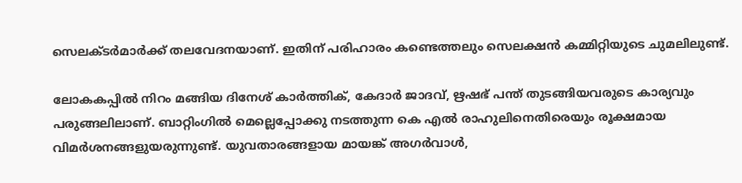സെലക്ടര്‍മാര്‍ക്ക് തലവേദനയാണ്. ഇതിന് പരിഹാരം കണ്ടെത്തലും സെലക്ഷന്‍ കമ്മിറ്റിയുടെ ചുമലിലുണ്ട്.

ലോകകപ്പില്‍ നിറം മങ്ങിയ ദിനേശ് കാര്‍ത്തിക്, കേദാര്‍ ജാദവ്, ഋഷഭ് പന്ത് തുടങ്ങിയവരുടെ കാര്യവും പരുങ്ങലിലാണ്. ബാറ്റിംഗില്‍ മെല്ലെപ്പോക്കു നടത്തുന്ന കെ എല്‍ രാഹുലിനെതിരെയും രൂക്ഷമായ വിമര്‍ശനങ്ങളുയരുന്നുണ്ട്. യുവതാരങ്ങളായ മായങ്ക് അഗര്‍വാള്‍,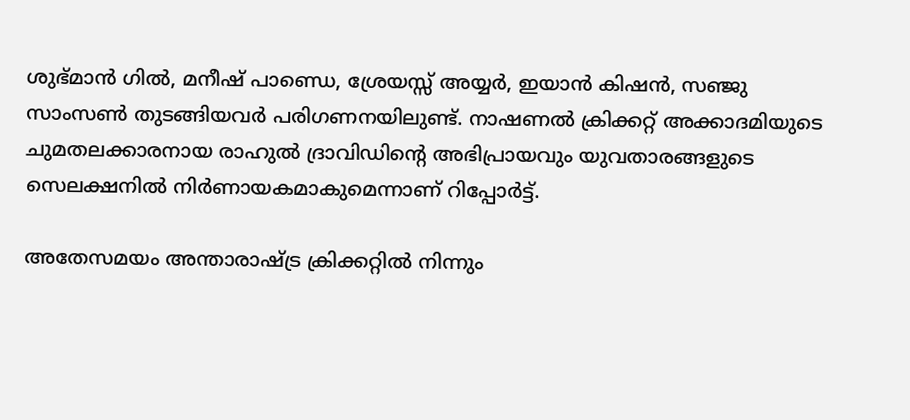ശുഭ്മാന്‍ ഗില്‍, മനീഷ് പാണ്ഡെ, ശ്രേയസ്സ് അയ്യര്‍, ഇയാന്‍ കിഷന്‍, സഞ്ജു സാംസണ്‍ തുടങ്ങിയവര്‍ പരിഗണനയിലുണ്ട്. നാഷണല്‍ ക്രിക്കറ്റ് അക്കാദമിയുടെ ചുമതലക്കാരനായ രാഹുല്‍ ദ്രാവിഡിന്റെ അഭിപ്രായവും യുവതാരങ്ങളുടെ സെലക്ഷനില്‍ നിര്‍ണായകമാകുമെന്നാണ് റിപ്പോര്‍ട്ട്.

അതേസമയം അന്താരാഷ്ട്ര ക്രിക്കറ്റില്‍ നിന്നും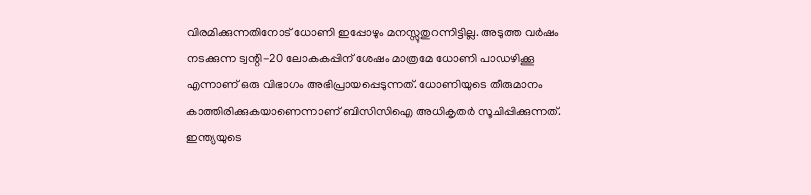വിരമിക്കുന്നതിനോട് ധോണി ഇപ്പോഴും മനസ്സുതുറന്നിട്ടില്ല. അടുത്ത വര്‍ഷം നടക്കുന്ന ട്വന്റി-20 ലോകകപ്പിന് ശേഷം മാത്രമേ ധോണി പാഡഴിക്കൂ എന്നാണ് ഒരു വിഭാഗം അഭിപ്രായപ്പെടുന്നത്. ധോണിയുടെ തീരുമാനം കാത്തിരിക്കുകയാണെന്നാണ് ബിസിസിഐ അധികൃതര്‍ സൂചിപ്പിക്കുന്നത്. ഇന്ത്യയുടെ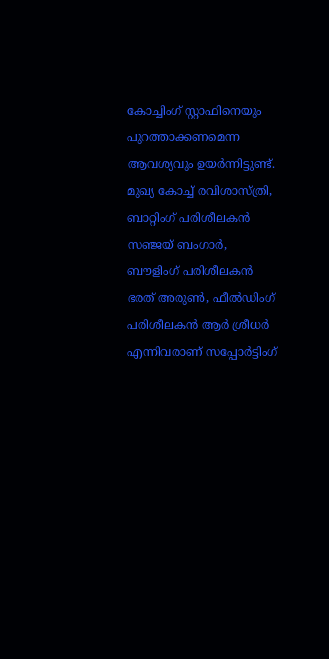കോച്ചിംഗ് സ്റ്റാഫിനെയും പുറത്താക്കണമെന്ന ആവശ്യവും ഉയര്‍ന്നിട്ടുണ്ട്. മുഖ്യ കോച്ച് രവിശാസ്ത്രി, ബാറ്റിംഗ് പരിശീലകന്‍ സഞ്ജയ് ബംഗാര്‍, ബൗളിംഗ് പരിശീലകന്‍ ഭരത് അരുണ്‍, ഫീല്‍ഡിംഗ് പരിശീലകന്‍ ആര്‍ ശ്രീധര്‍ എന്നിവരാണ് സപ്പോര്‍ട്ടിംഗ്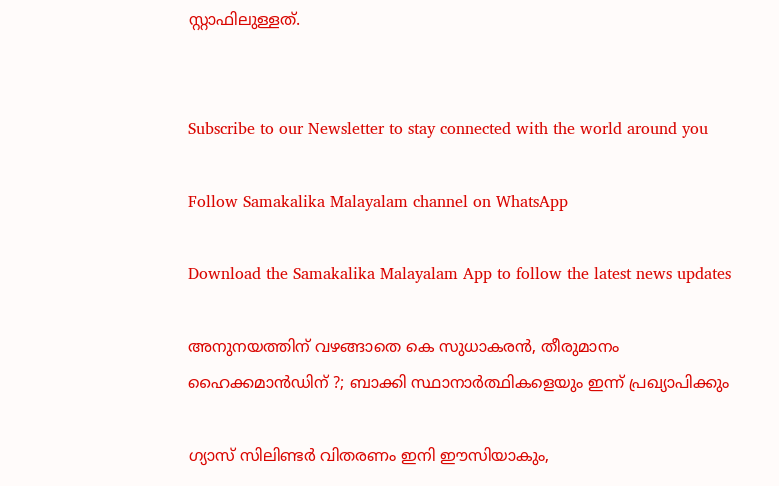സ്റ്റാഫിലുള്ളത്.


Subscribe to our Newsletter to stay connected with the world around you

Follow Samakalika Malayalam channel on WhatsApp

Download the Samakalika Malayalam App to follow the latest news updates

അനുനയത്തിന് വഴങ്ങാതെ കെ സുധാകരന്‍, തീരുമാനം ഹൈക്കമാന്‍ഡിന് ?; ബാക്കി സ്ഥാനാര്‍ത്ഥികളെയും ഇന്ന് പ്രഖ്യാപിക്കും

ഗ്യാസ് സിലിണ്ടർ വിതരണം ഇനി ഈസിയാകും,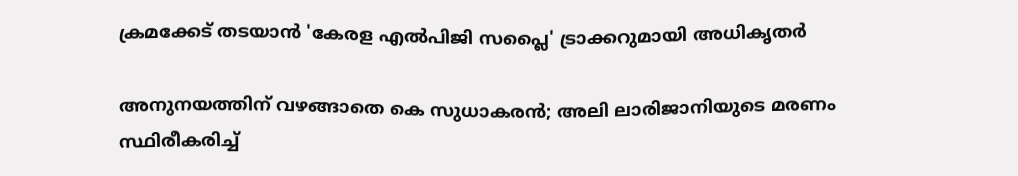ക്രമക്കേട് തടയാൻ 'കേരള എൽപിജി സപ്ലൈ' ട്രാക്കറുമായി അധികൃതർ

അനുനയത്തിന് വഴങ്ങാതെ കെ സുധാകരന്‍; അലി ലാരിജാനിയുടെ മരണം സ്ഥിരീകരിച്ച്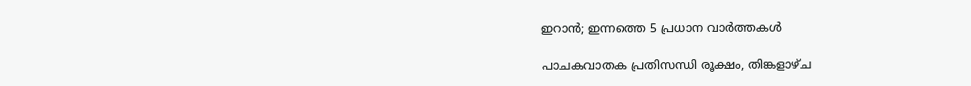ഇറാന്‍; ഇന്നത്തെ 5 പ്രധാന വാര്‍ത്തകള്‍

പാചകവാതക പ്രതിസന്ധി രൂക്ഷം, തിങ്കളാഴ്ച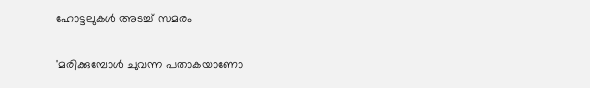ഹോട്ടലുകൾ അടച്ച് സമരം

'മരിക്കുമ്പോൾ ചുവന്ന പതാകയാണോ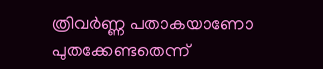ത്രിവർണ്ണ പതാകയാണോ പുതക്കേണ്ടതെന്ന്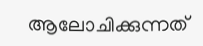ആലോചിക്കുന്നത്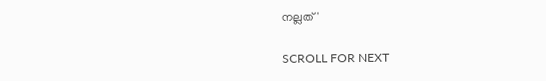നല്ലത്'

SCROLL FOR NEXT